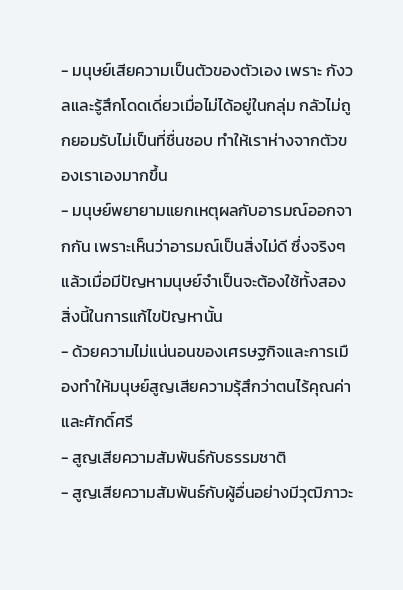- มนุษย์เสียความเป็นตัวของตัวเอง เพราะ กังวลและรู้สึกโดดเดี่ยวเมื่อไม่ได้อยู่ในกลุ่ม กลัวไม่ถูกยอมรับไม่เป็นที่ชื่นชอบ ทำให้เราห่างจากตัวของเราเองมากขึ้น
- มนุษย์พยายามแยกเหตุผลกับอารมณ์ออกจากกัน เพราะเห็นว่าอารมณ์เป็นสิ่งไม่ดี ซึ่งจริงๆแล้วเมื่อมีปัญหามนุษย์จำเป็นจะต้องใช้ทั้งสองสิ่งนี้ในการแก้ไขปัญหานั้น
- ด้วยความไม่แน่นอนของเศรษฐกิจและการเมืองทำให้มนุษย์สูญเสียความรุ้สึกว่าตนไร้คุณค่าและศักดิ์ศรี
- สูญเสียความสัมพันธ์กับธรรมชาติ
- สูญเสียความสัมพันธ์กับผู้อื่นอย่างมีวุฒิภาวะ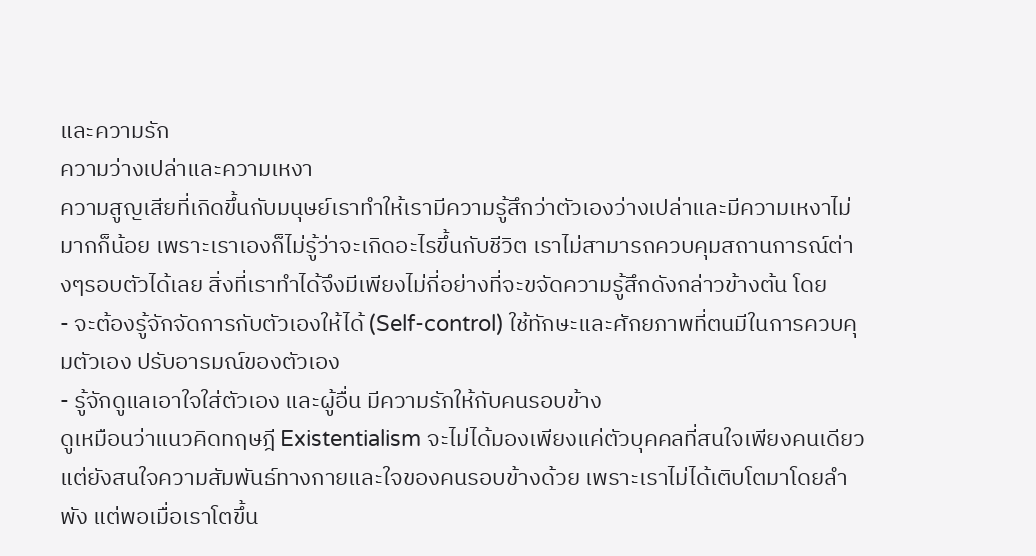และความรัก
ความว่างเปล่าและความเหงา
ความสูญเสียที่เกิดขึ้นกับมนุษย์เราทำให้เรามีความรู้สึกว่าตัวเองว่างเปล่าและมีความเหงาไม่มากก็น้อย เพราะเราเองก็ไม่รู้ว่าจะเกิดอะไรขึ้นกับชีวิต เราไม่สามารถควบคุมสถานการณ์ต่างๆรอบตัวได้เลย สิ่งที่เราทำได้จึงมีเพียงไม่กี่อย่างที่จะขจัดความรู้สึกดังกล่าวข้างต้น โดย
- จะต้องรู้จักจัดการกับตัวเองให้ได้ (Self-control) ใช้ทักษะและศักยภาพที่ตนมีในการควบคุมตัวเอง ปรับอารมณ์ของตัวเอง
- รู้จักดูแลเอาใจใส่ตัวเอง และผู้อื่น มีความรักให้กับคนรอบข้าง
ดูเหมือนว่าแนวคิดทฤษฎี Existentialism จะไม่ได้มองเพียงแค่ตัวบุคคลที่สนใจเพียงคนเดียว แต่ยังสนใจความสัมพันธ์ทางกายและใจของคนรอบข้างด้วย เพราะเราไม่ได้เติบโตมาโดยลำพัง แต่พอเมื่อเราโตขึ้น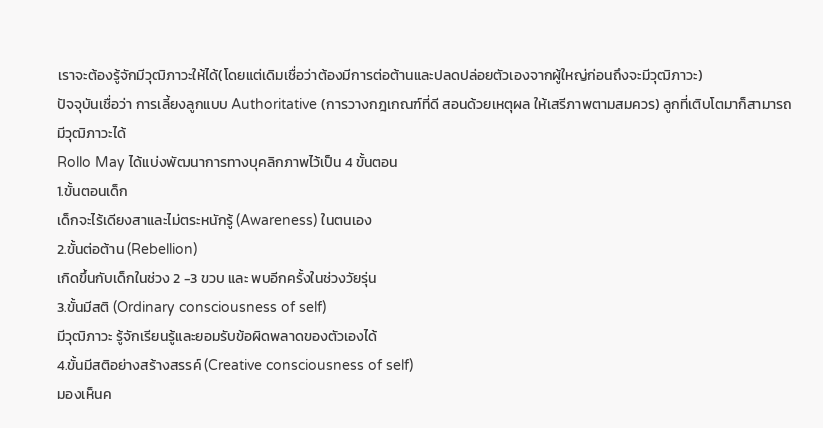เราจะต้องรู้จักมีวุฒิภาวะให้ได้(โดยแต่เดิมเชื่อว่าต้องมีการต่อต้านและปลดปล่อยตัวเองจากผู้ใหญ่ก่อนถึงจะมีวุฒิภาวะ)
ปัจจุบันเชื่อว่า การเลี้ยงลูกแบบ Authoritative (การวางกฎเกณฑ์ที่ดี สอนด้วยเหตุผล ให้เสรีภาพตามสมควร) ลูกที่เติบโตมาก็สามารถมีวุฒิภาวะได้
Rollo May ได้แบ่งพัฒนาการทางบุคลิกภาพไว้เป็น 4 ขั้นตอน
1.ขั้นตอนเด็ก
เด็กจะไร้เดียงสาและไม่ตระหนักรู้ (Awareness) ในตนเอง
2.ขั้นต่อต้าน (Rebellion)
เกิดขึ้นกับเด็กในช่วง 2 -3 ขวบ และ พบอีกครั้งในช่วงวัยรุ่น
3.ขั้นมีสติ (Ordinary consciousness of self)
มีวุฒิภาวะ รู้จักเรียนรู้และยอมรับข้อผิดพลาดของตัวเองได้
4.ขั้นมีสติอย่างสร้างสรรค์ (Creative consciousness of self)
มองเห็นค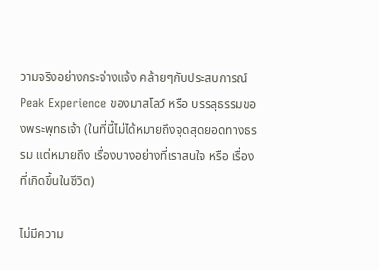วามจริงอย่างกระจ่างแจ้ง คล้ายๆกับประสบการณ์ Peak Experience ของมาสโลว์ หรือ บรรลุธรรมของพระพุทธเจ้า (ในที่นี้ไม่ได้หมายถึงจุดสุดยอดทางธรรม แต่หมายถึง เรื่องบางอย่างที่เราสนใจ หรือ เรื่องที่เกิดขึ้นในชีวิต)

ไม่มีความ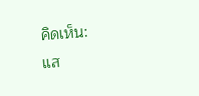คิดเห็น:
แส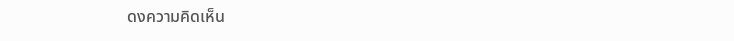ดงความคิดเห็น